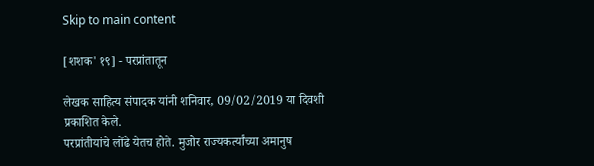Skip to main content

[शशक' १९] - परप्रांतातून

लेखक साहित्य संपादक यांनी शनिवार, 09/02/2019 या दिवशी प्रकाशित केले.
परप्रांतीयांचे लोंढे येतच होते. मुजोर राज्यकर्त्यांच्या अमानुष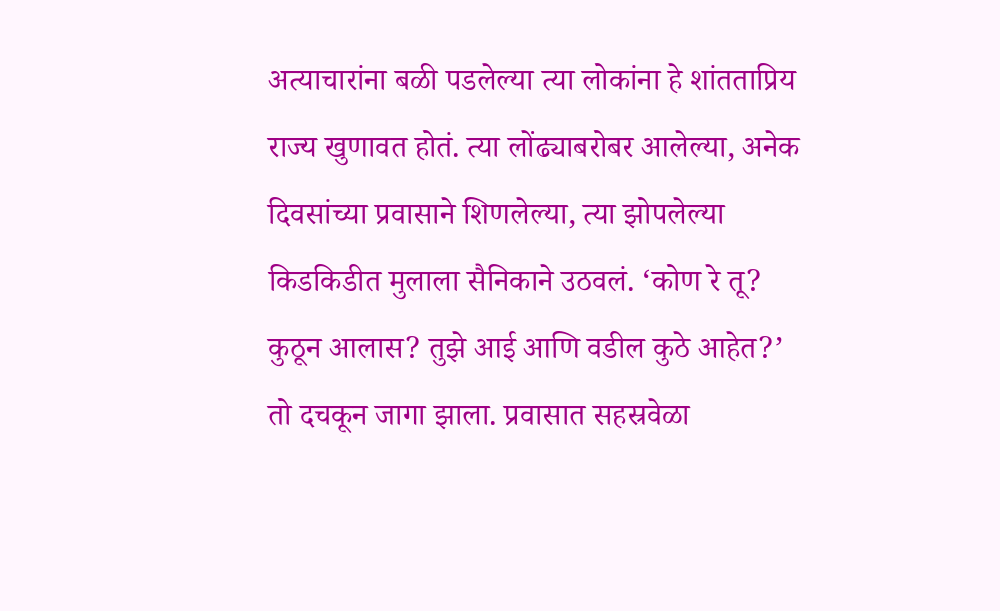अत्याचारांना बळी पडलेल्या त्या लोकांना हे शांतताप्रिय राज्य खुणावत होतं. त्या लोंढ्याबरोबर आलेल्या, अनेक दिवसांच्या प्रवासाने शिणलेल्या, त्या झोपलेल्या किडकिडीत मुलाला सैनिकाने उठवलं. ‘कोण रे तू? कुठून आलास? तुझे आई आणि वडील कुठे आहेत?’ तो दचकून जागा झाला. प्रवासात सहस्रवेळा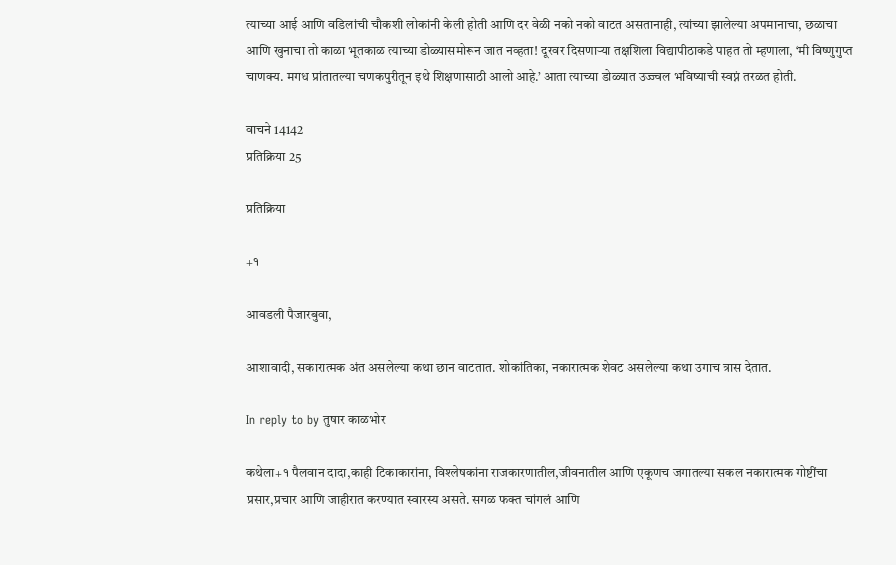त्याच्या आई आणि वडिलांची चौकशी लोकांनी केली होती आणि दर वेळी नको नको वाटत असतानाही, त्यांच्या झालेल्या अपमानाचा, छळाचा आणि खुनाचा तो काळा भूतकाळ त्याच्या डोळ्यासमोरून जात नव्हता! दूरवर दिसणाऱ्या तक्षशिला विद्यापीठाकडे पाहत तो म्हणाला, ‘मी विष्णुगुप्त चाणक्य. मगध प्रांतातल्या चणकपुरीतून इथे शिक्षणासाठी आलो आहे.’ आता त्याच्या डोळ्यात उज्ज्वल भविष्याची स्वप्नं तरळत होती.

वाचने 14142
प्रतिक्रिया 25

प्रतिक्रिया

+१

आवडली पैजारबुवा,

आशावादी, सकारात्मक अंत असलेल्या कथा छान वाटतात. शोकांतिका, नकारात्मक शेवट असलेल्या कथा उगाच त्रास देतात.

In reply to by तुषार काळभोर

कथेला+१ पैलवान दादा,काही टिकाकारांना, विश्लेषकांना राजकारणातील,जीवनातील आणि एकूणच जगातल्या सकल नकारात्मक गोष्टींचा प्रसार,प्रचार आणि जाहीरात करण्यात स्वारस्य असते. सगळ फक्त चांगलं आणि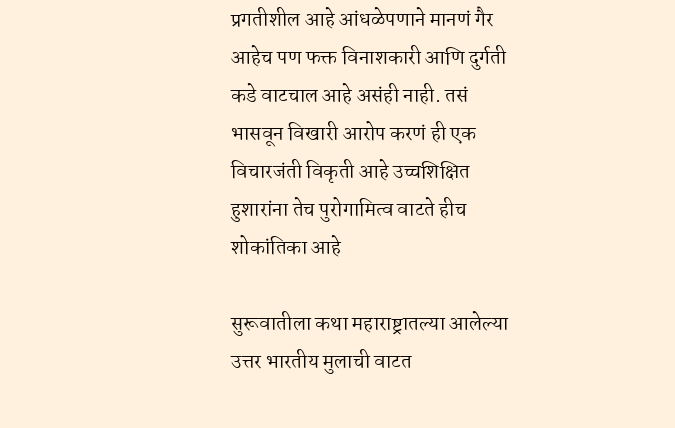प्रगतीशील आहे आंधळेपणाने मानणं गैर आहेच पण फक्त विनाशकारी आणि दुर्गती कडे वाटचाल आहे असंही नाही. तसं भासवून विखारी आरोप करणं ही एक विचारजंती विकृती आहे उच्चशिक्षित हुशारांना तेच पुरोगामित्व वाटते हीच शोकांतिका आहे

सुरूवातीला कथा महाराष्ट्रातल्या आलेल्या उत्तर भारतीय मुलाची वाटत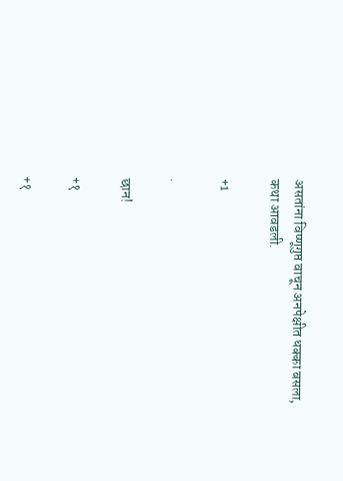असतांना विष्णूगुप्त वाचून अनपेक्षीत धक्का बसला, कथा आवडली.

+1

.

छान!

+१

+१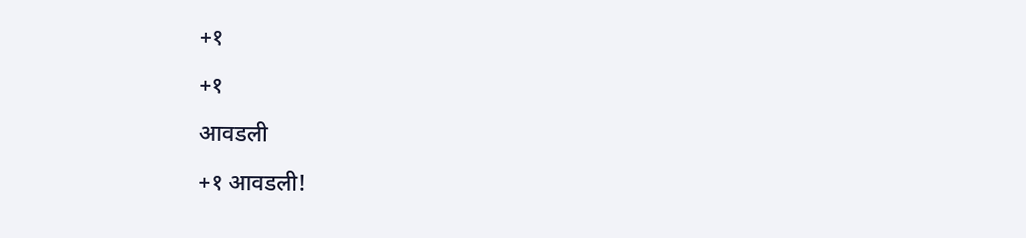+१

+१

आवडली

+१ आवडली!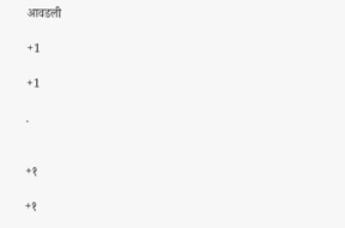आवडली

+1

+1

.


+१

+१